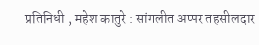प्रतिनिधी , महेश कातुरे : सांगलीत अप्पर तहसीलदार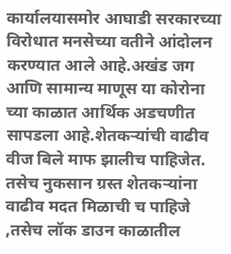कार्यालयासमोर आघाडी सरकारच्या विरोधात मनसेच्या वतीने आंदोलन करण्यात आले आहे.अखंड जग आणि सामान्य माणूस या कोरोना च्या काळात आर्थिक अडचणीत सापडला आहे.शेतकऱ्यांची वाढीव वीज बिले माफ झालीच पाहिजेत. तसेच नुकसान ग्रस्त शेतकऱ्यांना वाढीव मदत मिळाची च पाहिजे ,तसेच लॉक डाउन काळातील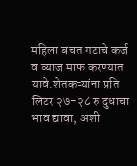महिला बचत गटाचे कर्ज व व्याज माफ करण्यात यावे.शेतकऱ्यांना प्रति लिटर २७-२८ रु दुधाचा भाव द्यावा, अशी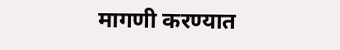मागणी करण्यात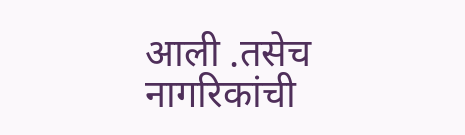आली .तसेच नागरिकांची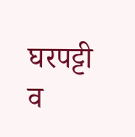घरपट्टी व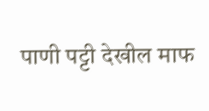पाणी पट्टी देखील माफ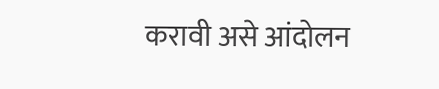करावी असे आंदोलन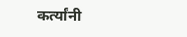कर्त्यांनी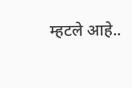म्हटले आहे..